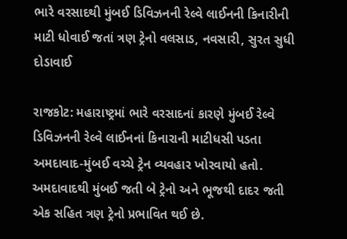ભારે વરસાદથી મુંબઈ ડિવિઝનની રેલ્વે લાઈનની કિનારીની માટી ધોવાઈ જતાં ત્રણ ટ્રેનો વલસાડ, નવસારી, સુરત સુધી દોડાવાઈ

રાજકોટ: મહારાષ્ટ્રમાં ભારે વરસાદનાં કારણે મુંબઈ રેલ્વે ડિવિઝનની રેલ્વે લાઈનનાં કિનારાની માટીધસી પડતા અમદાવાદ-મુંબઈ વચ્ચે ટ્રેન વ્યવહાર ખોરવાયો હતો. અમદાવાદથી મુંબઈ જતી બે ટ્રેનો અને ભૂજથી દાદર જતી એક સહિત ત્રણ ટ્રેનો પ્રભાવિત થઈ છે.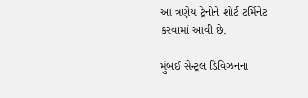આ ત્રણેય ટ્રેનોને શોર્ટ ટર્મિનેટ કરવામાં આવી છે.

મુંબઈ સેન્ટ્રલ ડિવિઝનના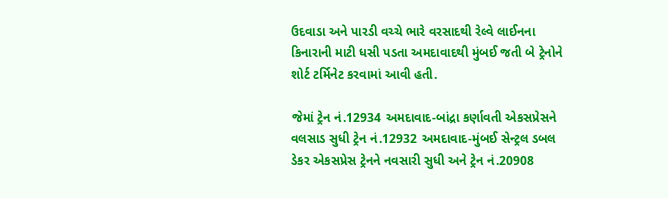ઉદવાડા અને પારડી વચ્ચે ભારે વરસાદથી રેલ્વે લાઈનના કિનારાની માટી ધસી પડતા અમદાવાદથી મુંબઈ જતી બે ટ્રેનોને શોર્ટ ટર્મિનેટ કરવામાં આવી હતી.

જેમાં ટ્રેન નં.12934 અમદાવાદ-બાંદ્રા કર્ણાવતી એકસપ્રેસને વલસાડ સુધી ટ્રેન નં.12932 અમદાવાદ-મુંબઈ સેન્ટ્રલ ડબલ ડેકર એકસપ્રેસ ટ્રેનને નવસારી સુધી અને ટ્રેન નં.20908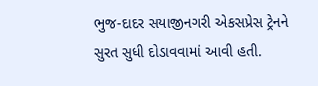ભુજ-દાદર સયાજીનગરી એકસપ્રેસ ટ્રેનને સુરત સુધી દોડાવવામાં આવી હતી.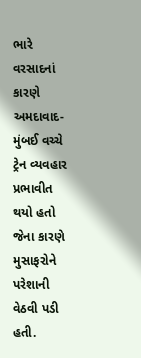ભારે વરસાદનાં કારણે અમદાવાદ-મુંબઈ વચ્ચે ટ્રેન વ્યવહાર પ્રભાવીત થયો હતો જેના કારણે મુસાફરોને પરેશાની વેઠવી પડી હતી.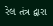રેલ તંત્ર દ્વારા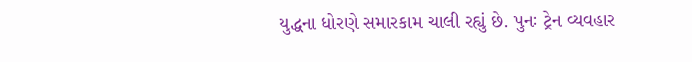યુદ્ધના ધોરણે સમારકામ ચાલી રહ્યું છે. પુનઃ ટ્રેન વ્યવહાર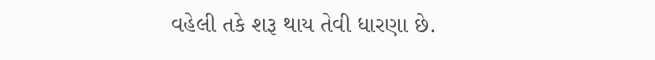વહેલી તકે શરૂ થાય તેવી ધારણા છે.